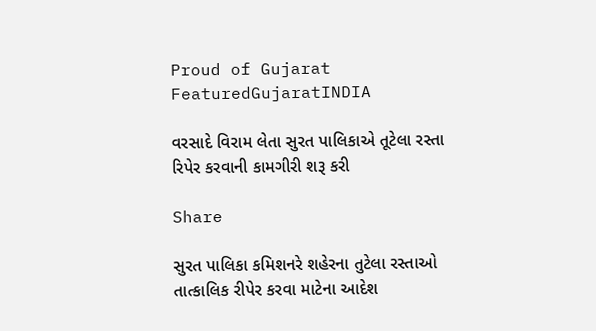Proud of Gujarat
FeaturedGujaratINDIA

વરસાદે વિરામ લેતા સુરત પાલિકાએ તૂટેલા રસ્તા રિપેર કરવાની કામગીરી શરૂ કરી

Share

સુરત પાલિકા કમિશનરે શહેરના તુટેલા રસ્તાઓ તાત્કાલિક રીપેર કરવા માટેના આદેશ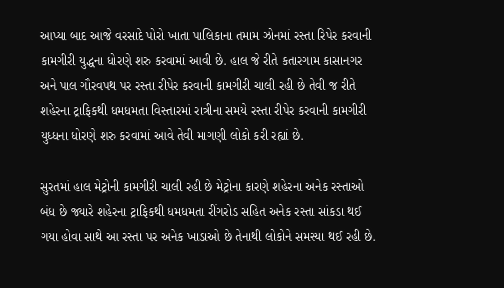આપ્યા બાદ આજે વરસાદે પોરો ખાતા પાલિકાના તમામ ઝોનમાં રસ્તા રિપેર કરવાની કામગીરી યુદ્ધના ધોરણે શરુ કરવામાં આવી છે. હાલ જે રીતે કતારગામ કાસાનગર અને પાલ ગૌરવપથ પર રસ્તા રીપેર કરવાની કામગીરી ચાલી રહી છે તેવી જ રીતે શહેરના ટ્રાફિકથી ધમધમતા વિસ્તારમાં રાત્રીના સમયે રસ્તા રીપેર કરવાની કામગીરી યુધ્ધના ધોરણે શરુ કરવામાં આવે તેવી માગણી લોકો કરી રહ્યાં છે.

સુરતમાં હાલ મેટ્રોની કામગીરી ચાલી રહી છે મેટ્રોના કારણે શહેરના અનેક રસ્તાઓ બંધ છે જ્યારે શહેરના ટ્રાફિકથી ધમધમતા રીંગરોડ સહિત અનેક રસ્તા સાંકડા થઈ ગયા હોવા સાથે આ રસ્તા પર અનેક ખાડાઓ છે તેનાથી લોકોને સમસ્યા થઈ રહી છે.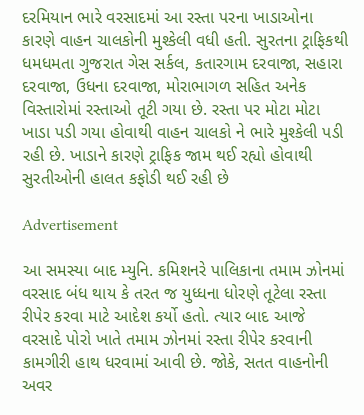દરમિયાન ભારે વરસાદમાં આ રસ્તા પરના ખાડાઓના કારણે વાહન ચાલકોની મુશ્કેલી વધી હતી. સુરતના ટ્રાફિકથી ધમધમતા ગુજરાત ગેસ સર્કલ, કતારગામ દરવાજા, સહારા દરવાજા, ઉધના દરવાજા, મોરાભાગળ સહિત અનેક વિસ્તારોમાં રસ્તાઓ તૂટી ગયા છે. રસ્તા પર મોટા મોટા ખાડા પડી ગયા હોવાથી વાહન ચાલકો ને ભારે મુશ્કેલી પડી રહી છે. ખાડાને કારણે ટ્રાફિક જામ થઈ રહ્યો હોવાથી સુરતીઓની હાલત કફોડી થઈ રહી છે

Advertisement

આ સમસ્યા બાદ મ્યુનિ. કમિશનરે પાલિકાના તમામ ઝોનમાં વરસાદ બંધ થાય કે તરત જ યુધ્ધના ધોરણે તૂટેલા રસ્તા રીપેર કરવા માટે આદેશ કર્યો હતો. ત્યાર બાદ આજે વરસાદે પોરો ખાતે તમામ ઝોનમાં રસ્તા રીપેર કરવાની કામગીરી હાથ ધરવામાં આવી છે. જોકે, સતત વાહનોની અવર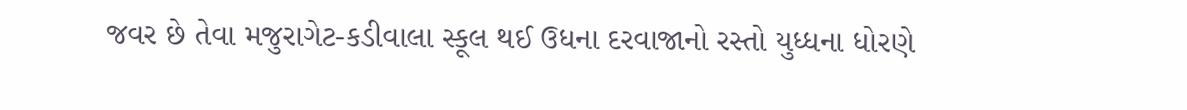જવર છે તેવા મજુરાગેટ-કડીવાલા સ્કૂલ થઈ ઉધના દરવાજાનો રસ્તો યુધ્ધના ધોરણે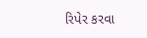રિપેર કરવા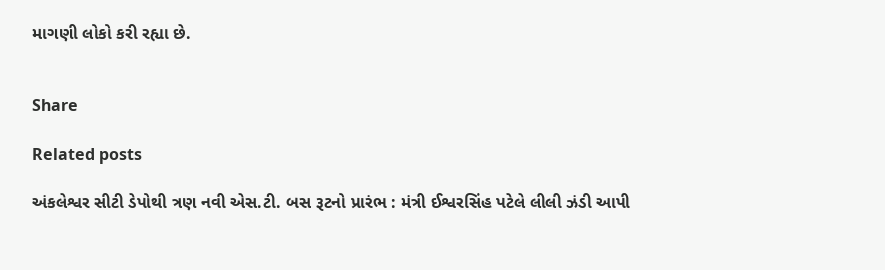માગણી લોકો કરી રહ્યા છે.


Share

Related posts

અંકલેશ્વર સીટી ડેપોથી ત્રણ નવી એસ.ટી. બસ રૂટનો પ્રારંભ : મંત્રી ઈશ્વરસિંહ પટેલે લીલી ઝંડી આપી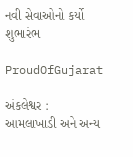નવી સેવાઓનો કર્યો શુભારંભ

ProudOfGujarat

અંકલેશ્વર : આમલાખાડી અને અન્ય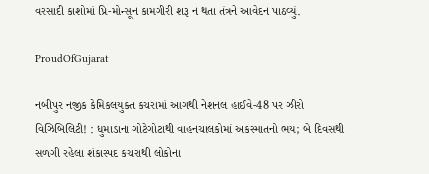વરસાદી કાશોમાં પ્રિ-મોન્સૂન કામગીરી શરૂ ન થતા તંત્રને આવેદન પાઠવ્યું.

ProudOfGujarat

નબીપુર નજીક કેમિકલયુક્ત કચરામાં આગથી નેશનલ હાઈવે-48 પર ઝીરો વિઝિબિલિટી! : ધુમાડાના ગોટેગોટાથી વાહનચાલકોમાં અકસ્માતનો ભય; બે દિવસથી સળગી રહેલા શંકાસ્પદ કચરાથી લોકોના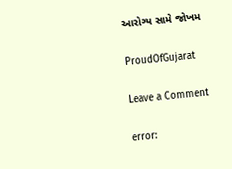આરોગ્ય સામે જોખમ

ProudOfGujarat

Leave a Comment

error: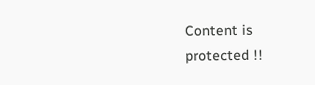Content is protected !!